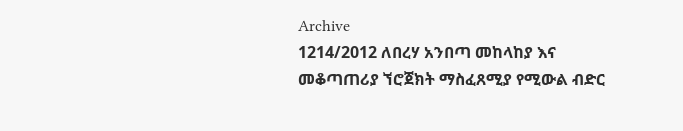Archive
1214/2012 ለበረሃ አንበጣ መከላከያ እና መቆጣጠሪያ ኘሮጀክት ማስፈጸሚያ የሚውል ብድር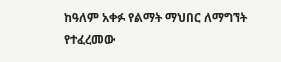ከዓለም አቀፉ የልማት ማህበር ለማግኘት የተፈረመው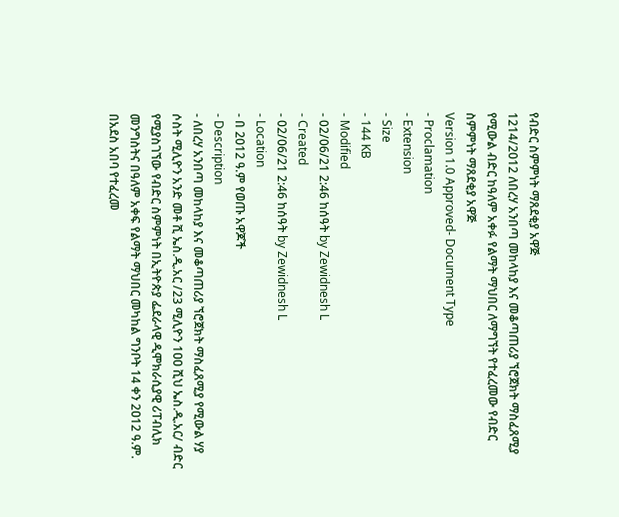የብድር ስምምነት ማጸደቂያ አዋጅ
1214/2012 ለበረሃ አንበጣ መከላከያ እና መቆጣጠሪያ ኘሮጀክት ማስፈጸሚያ የሚውል ብድር ከዓለም አቀፉ የልማት ማህበር ለማግኘት የተፈረመው የብድር ስምምነት ማጸደቂያ አዋጅ
Version 1.0 Approved- Document Type
- Proclamation
- Extension
- Size
- 144 KB
- Modified
- 02/06/21 2:46 ከሰዓት by Zewidnesh L
- Created
- 02/06/21 2:46 ከሰዓት by Zewidnesh L
- Location
- በ 2012 ዓ.ም የወጡ አዋጆች
- Description
- ለበረሃ አንበጣ መከላከያ እና መቆጣጠሪያ ኘሮጀክት ማስፈጸሚያ የሚውል ሃያ ሶስት ሚሊዮን አንድ መቶ ሺ ኤስ.ዲ.አር /23 ሚሊዮን 1ዐዐ ሺህ ኤስ.ዲ.አር/ ብድር የሚያስገኘው የብድር ስምምነት በኢትዮጵያ ፌደራላዊ ዲሞክራሲያዊ ሪፐብሊክ መንግስትና በዓለም አቀፍ የልማት ማህበር መካከል ግንቦት 14 ቀን 2ዐ12 ዓ.ም. በአደስ አበባ የተፈረመ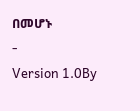በመሆኑ
-
Version 1.0By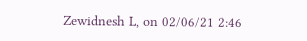Zewidnesh L, on 02/06/21 2:46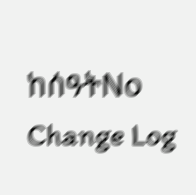ከሰዓትNo Change Log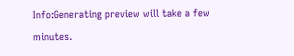Info:Generating preview will take a few minutes.